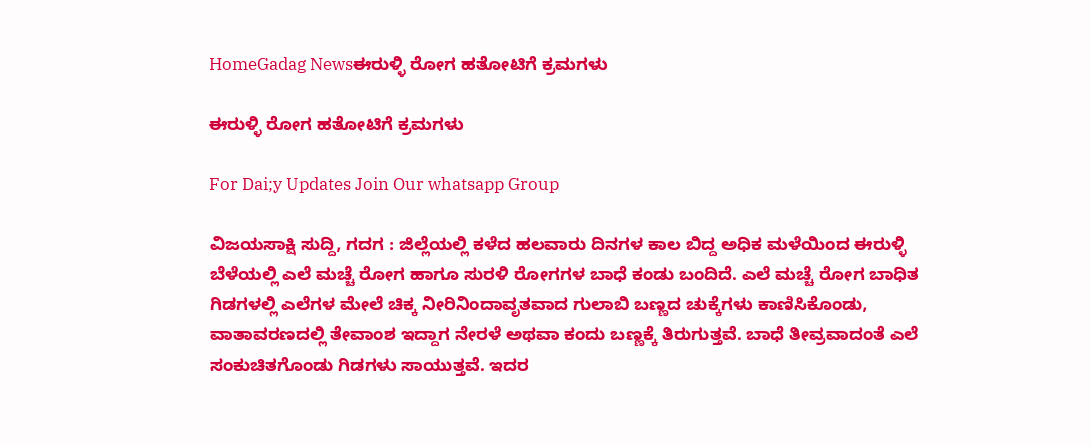HomeGadag Newsಈರುಳ್ಳಿ ರೋಗ ಹತೋಟಿಗೆ ಕ್ರಮಗಳು

ಈರುಳ್ಳಿ ರೋಗ ಹತೋಟಿಗೆ ಕ್ರಮಗಳು

For Dai;y Updates Join Our whatsapp Group

ವಿಜಯಸಾಕ್ಷಿ ಸುದ್ದಿ, ಗದಗ : ಜಿಲ್ಲೆಯಲ್ಲಿ ಕಳೆದ ಹಲವಾರು ದಿನಗಳ ಕಾಲ ಬಿದ್ದ ಅಧಿಕ ಮಳೆಯಿಂದ ಈರುಳ್ಳಿ ಬೆಳೆಯಲ್ಲಿ ಎಲೆ ಮಚ್ಚೆ ರೋಗ ಹಾಗೂ ಸುರಳಿ ರೋಗಗಳ ಬಾಧೆ ಕಂಡು ಬಂದಿದೆ. ಎಲೆ ಮಚ್ಚೆ ರೋಗ ಬಾಧಿತ ಗಿಡಗಳಲ್ಲಿ ಎಲೆಗಳ ಮೇಲೆ ಚಿಕ್ಕ ನೀರಿನಿಂದಾವೃತವಾದ ಗುಲಾಬಿ ಬಣ್ಣದ ಚುಕ್ಕೆಗಳು ಕಾಣಿಸಿಕೊಂಡು, ವಾತಾವರಣದಲ್ಲಿ ತೇವಾಂಶ ಇದ್ದಾಗ ನೇರಳೆ ಅಥವಾ ಕಂದು ಬಣ್ಣಕ್ಕೆ ತಿರುಗುತ್ತವೆ. ಬಾಧೆ ತೀವ್ರವಾದಂತೆ ಎಲೆ ಸಂಕುಚಿತಗೊಂಡು ಗಿಡಗಳು ಸಾಯುತ್ತವೆ. ಇದರ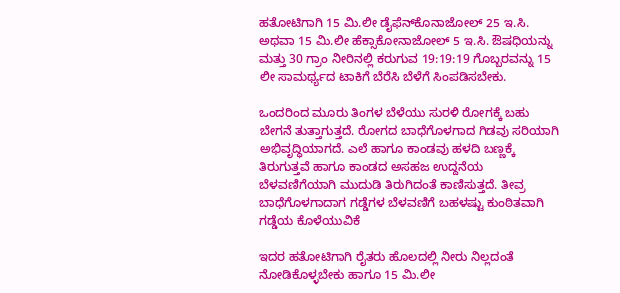ಹತೋಟಿಗಾಗಿ 15 ಮಿ.ಲೀ ಡೈಫೆನ್‌ಕೊನಾಜೋಲ್ 25 ಇ.ಸಿ. ಅಥವಾ 15 ಮಿ.ಲೀ ಹೆಕ್ಸಾಕೋನಾಜೋಲ್ 5 ಇ.ಸಿ. ಔಷಧಿಯನ್ನು ಮತ್ತು 30 ಗ್ರಾಂ ನೀರಿನಲ್ಲಿ ಕರುಗುವ 19:19:19 ಗೊಬ್ಬರವನ್ನು 15 ಲೀ ಸಾಮರ್ಥ್ಯದ ಟಾಕಿಗೆ ಬೆರೆಸಿ ಬೆಳೆಗೆ ಸಿಂಪಡಿಸಬೇಕು.

ಒಂದರಿಂದ ಮೂರು ತಿಂಗಳ ಬೆಳೆಯು ಸುರಳಿ ರೋಗಕ್ಕೆ ಬಹು ಬೇಗನೆ ತುತ್ತಾಗುತ್ತದೆ. ರೋಗದ ಬಾಧೆಗೊಳಗಾದ ಗಿಡವು ಸರಿಯಾಗಿ ಅಭಿವೃದ್ಧಿಯಾಗದೆ. ಎಲೆ ಹಾಗೂ ಕಾಂಡವು ಹಳದಿ ಬಣ್ಣಕ್ಕೆ ತಿರುಗುತ್ತವೆ ಹಾಗೂ ಕಾಂಡದ ಅಸಹಜ ಉದ್ದನೆಯ ಬೆಳವಣಿಗೆಯಾಗಿ ಮುದುಡಿ ತಿರುಗಿದಂತೆ ಕಾಣಿಸುತ್ತದೆ. ತೀವ್ರ ಬಾಧೆಗೊಳಗಾದಾಗ ಗಡ್ಡೆಗಳ ಬೆಳವಣಿಗೆ ಬಹಳಷ್ಟು ಕುಂಠಿತವಾಗಿ ಗಡ್ಡೆಯ ಕೊಳೆಯುವಿಕೆ

ಇದರ ಹತೋಟಿಗಾಗಿ ರೈತರು ಹೊಲದಲ್ಲಿ ನೀರು ನಿಲ್ಲದಂತೆ ನೋಡಿಕೊಳ್ಳಬೇಕು ಹಾಗೂ 15 ಮಿ.ಲೀ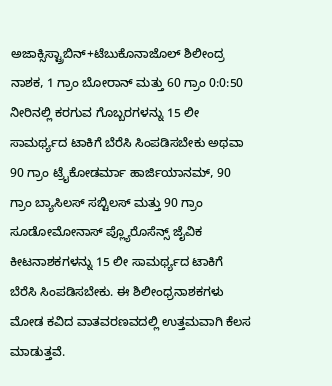ಅಜಾಕ್ಸಿಸ್ಟ್ರಾಬಿನ್+ಟೆಬುಕೊನಾಜೊಲ್ ಶಿಲೀಂದ್ರ ನಾಶಕ, 1 ಗ್ರಾಂ ಬೋರಾನ್ ಮತ್ತು 60 ಗ್ರಾಂ 0:0:50 ನೀರಿನಲ್ಲಿ ಕರಗುವ ಗೊಬ್ಬರಗಳನ್ನು 15 ಲೀ ಸಾಮರ್ಥ್ಯದ ಟಾಕಿಗೆ ಬೆರೆಸಿ ಸಿಂಪಡಿಸಬೇಕು ಅಥವಾ 90 ಗ್ರಾಂ ಟ್ರೈಕೋಡರ್ಮಾ ಹಾರ್ಜಿಯಾನಮ್, 90 ಗ್ರಾಂ ಬ್ಯಾಸಿಲಸ್ ಸಬ್ಟಿಲಸ್ ಮತ್ತು 90 ಗ್ರಾಂ ಸೂಡೋಮೋನಾಸ್ ಪ್ಲ್ಯೊರೊಸೆನ್ಸ್ ಜೈವಿಕ ಕೀಟನಾಶಕಗಳನ್ನು 15 ಲೀ ಸಾಮರ್ಥ್ಯದ ಟಾಕಿಗೆ ಬೆರೆಸಿ ಸಿಂಪಡಿಸಬೇಕು. ಈ ಶಿಲೀಂಧ್ರನಾಶಕಗಳು ಮೋಡ ಕವಿದ ವಾತವರಣವದಲ್ಲಿ ಉತ್ತಮವಾಗಿ ಕೆಲಸ ಮಾಡುತ್ತವೆ.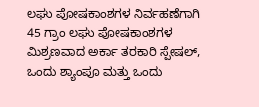ಲಘು ಪೋಷಕಾಂಶಗಳ ನಿರ್ವಹಣೆಗಾಗಿ 45 ಗ್ರಾಂ ಲಘು ಪೋಷಕಾಂಶಗಳ ಮಿಶ್ರಣವಾದ ಅರ್ಕಾ ತರಕಾರಿ ಸ್ಪೇಷಲ್, ಒಂದು ಶ್ಯಾಂಪೂ ಮತ್ತು ಒಂದು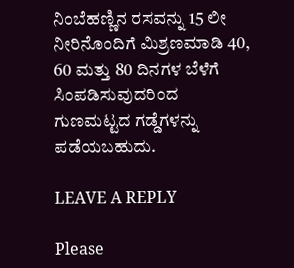ನಿಂಬೆಹಣ್ಣಿನ ರಸವನ್ನು 15 ಲೀ ನೀರಿನೊಂದಿಗೆ ಮಿಶ್ರಣಮಾಡಿ 40, 60 ಮತ್ತು 80 ದಿನಗಳ ಬೆಳೆಗೆ ಸಿಂಪಡಿಸುವುದರಿಂದ ಗುಣಮಟ್ಟದ ಗಡ್ಡೆಗಳನ್ನು ಪಡೆಯಬಹುದು.

LEAVE A REPLY

Please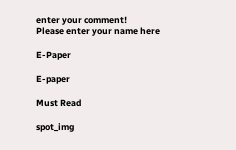enter your comment!
Please enter your name here

E-Paper

E-paper

Must Read

spot_img